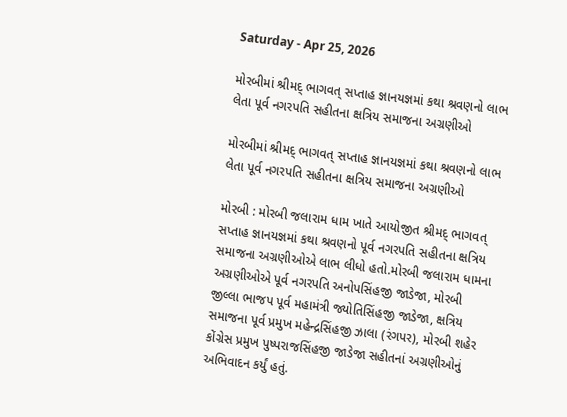Saturday - Apr 25, 2026

મોરબીમાં શ્રીમદ્ ભાગવત્ સપ્તાહ જ્ઞાનયજ્ઞમાં કથા શ્રવણનો લાભ લેતા પૂર્વ નગરપતિ સહીતના ક્ષત્રિય સમાજના અગ્રણીઓ

મોરબીમાં શ્રીમદ્ ભાગવત્ સપ્તાહ જ્ઞાનયજ્ઞમાં કથા શ્રવણનો લાભ લેતા પૂર્વ નગરપતિ સહીતના ક્ષત્રિય સમાજના અગ્રણીઓ

મોરબી : મોરબી જલારામ ધામ ખાતે આયોજીત શ્રીમદ્ ભાગવત્ સપ્તાહ જ્ઞાનયજ્ઞમાં કથા શ્રવણનો પૂર્વ નગરપતિ સહીતના ક્ષત્રિય સમાજના અગ્રણીઓએ લાભ લીધો હતો.મોરબી જલારામ ધામના અગ્રણીઓએ પૂર્વ નગરપતિ અનોપસિંહજી જાડેજા, મોરબી જીલ્લા ભાજપ પૂર્વ મહામંત્રી જ્યોતિસિંહજી જાડેજા, ક્ષત્રિય સમાજના પૂર્વ પ્રમુખ મહેન્દ્રસિંહજી ઝાલા (રંગપર), મોરબી શહેર કોંગ્રેસ પ્રમુખ પુષ્પરાજસિંહજી જાડેજા સહીતનાં અગ્રણીઓનું અભિવાદન કર્યું હતું.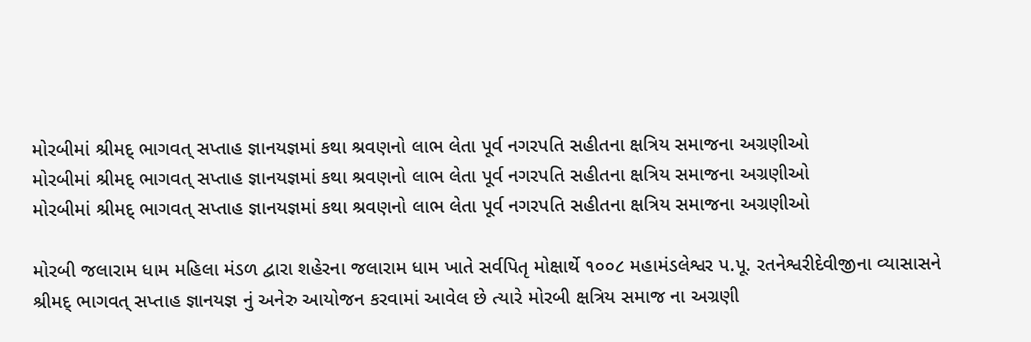મોરબીમાં શ્રીમદ્ ભાગવત્ સપ્તાહ જ્ઞાનયજ્ઞમાં કથા શ્રવણનો લાભ લેતા પૂર્વ નગરપતિ સહીતના ક્ષત્રિય સમાજના અગ્રણીઓ
મોરબીમાં શ્રીમદ્ ભાગવત્ સપ્તાહ જ્ઞાનયજ્ઞમાં કથા શ્રવણનો લાભ લેતા પૂર્વ નગરપતિ સહીતના ક્ષત્રિય સમાજના અગ્રણીઓ
મોરબીમાં શ્રીમદ્ ભાગવત્ સપ્તાહ જ્ઞાનયજ્ઞમાં કથા શ્રવણનો લાભ લેતા પૂર્વ નગરપતિ સહીતના ક્ષત્રિય સમાજના અગ્રણીઓ

મોરબી જલારામ ધામ મહિલા મંડળ દ્વારા શહેરના જલારામ ધામ ખાતે સર્વપિતૃ મોક્ષાર્થે ૧૦૦૮ મહામંડલેશ્વર પ.પૂ. રતનેશ્વરીદેવીજીના વ્યાસાસને શ્રીમદ્ ભાગવત્ સપ્તાહ જ્ઞાનયજ્ઞ નું અનેરુ આયોજન કરવામાં આવેલ છે ત્યારે મોરબી ક્ષત્રિય સમાજ ના અગ્રણી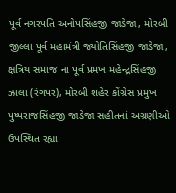પૂર્વ નગરપતિ અનોપસિંહજી જાડેજા, મોરબી જીલ્લા પૂર્વ મહામંત્રી જ્યોતિસિંહજી જાડેજા, ક્ષત્રિય સમાજ ના પૂર્વ પ્રમખ મહેન્દ્રસિંહજી ઝાલા (રંગપર), મોરબી શહેર કોંગ્રેસ પ્રમુખ પુષ્પરાજસિંહજી જાડેજા સહીતનાં અગ્રણીઓ ઉપસ્થિત રહ્યા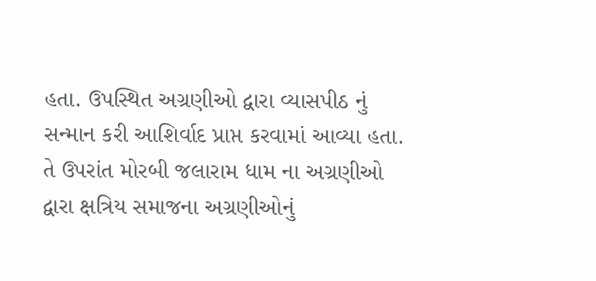હતા. ઉપસ્થિત અગ્રણીઓ દ્વારા વ્યાસપીઠ નું સન્માન કરી આશિર્વાદ પ્રાપ્ત કરવામાં આવ્યા હતા. તે ઉપરાંત મોરબી જલારામ ધામ ના અગ્રણીઓ દ્વારા ક્ષત્રિય સમાજના અગ્રણીઓનું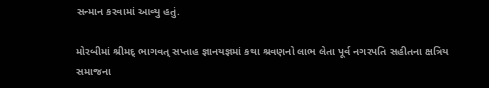સન્માન કરવામાં આવ્યુ હતું.

મોરબીમાં શ્રીમદ્ ભાગવત્ સપ્તાહ જ્ઞાનયજ્ઞમાં કથા શ્રવણનો લાભ લેતા પૂર્વ નગરપતિ સહીતના ક્ષત્રિય સમાજના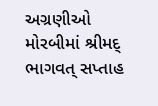અગ્રણીઓ
મોરબીમાં શ્રીમદ્ ભાગવત્ સપ્તાહ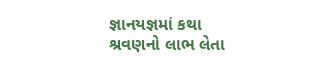જ્ઞાનયજ્ઞમાં કથા શ્રવણનો લાભ લેતા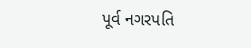પૂર્વ નગરપતિ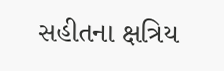સહીતના ક્ષત્રિય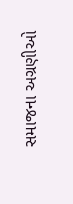સમાજના અગ્રણીઓ